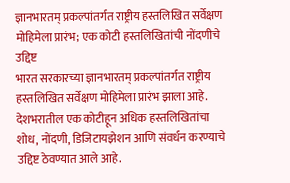ज्ञानभारतम् प्रकल्पांतर्गत राष्ट्रीय हस्तलिखित सर्वेक्षण मोहिमेला प्रारंभ; एक कोटी हस्तलिखितांची नोंदणीचे उद्दिष्ट
भारत सरकारच्या ज्ञानभारतम् प्रकल्पांतर्गत राष्ट्रीय हस्तलिखित सर्वेक्षण मोहिमेला प्रारंभ झाला आहे. देशभरातील एक कोटीहून अधिक हस्तलिखितांचा शोध, नोंदणी, डिजिटायझेशन आणि संवर्धन करण्याचे उद्दिष्ट ठेवण्यात आले आहे.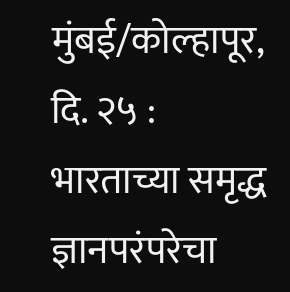मुंबई/कोल्हापूर, दि. २५ : भारताच्या समृद्ध ज्ञानपरंपरेचा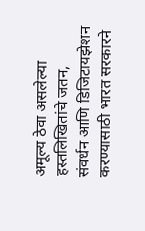अमूल्य ठेवा असलेल्या हस्तलिखितांचे जतन, संवर्धन आणि डिजिटायझेशन करण्यासाठी भारत सरकारने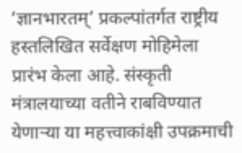‘ज्ञानभारतम्’ प्रकल्पांतर्गत राष्ट्रीय हस्तलिखित सर्वेक्षण मोहिमेला प्रारंभ केला आहे. संस्कृती मंत्रालयाच्या वतीने राबविण्यात येणाऱ्या या महत्त्वाकांक्षी उपक्रमाची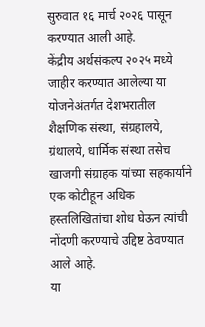सुरुवात १६ मार्च २०२६ पासून करण्यात आली आहे.
केंद्रीय अर्थसंकल्प २०२५ मध्ये जाहीर करण्यात आलेल्या या योजनेअंतर्गत देशभरातील शैक्षणिक संस्था, संग्रहालये, ग्रंथालये, धार्मिक संस्था तसेच खाजगी संग्राहक यांच्या सहकार्याने एक कोटीहून अधिक हस्तलिखितांचा शोध घेऊन त्यांची नोंदणी करण्याचे उद्दिष्ट ठेवण्यात आले आहे.
या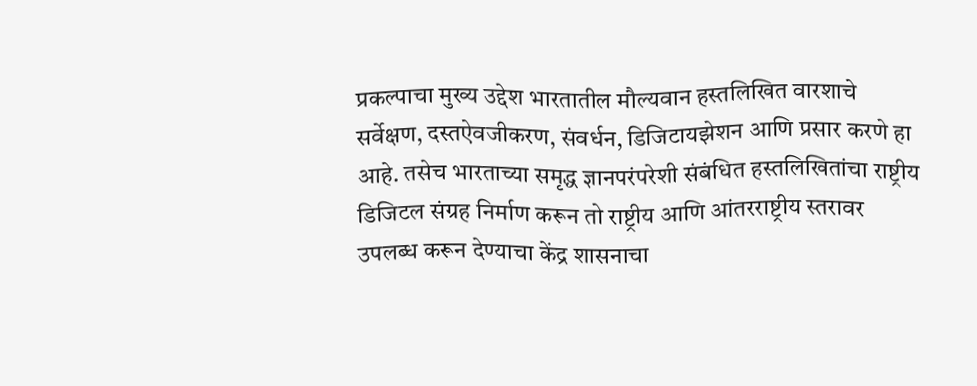प्रकल्पाचा मुख्य उद्देश भारतातील मौल्यवान हस्तलिखित वारशाचे सर्वेक्षण, दस्तऐवजीकरण, संवर्धन, डिजिटायझेशन आणि प्रसार करणे हा आहे. तसेच भारताच्या समृद्ध ज्ञानपरंपरेशी संबंधित हस्तलिखितांचा राष्ट्रीय डिजिटल संग्रह निर्माण करून तो राष्ट्रीय आणि आंतरराष्ट्रीय स्तरावर उपलब्ध करून देण्याचा केंद्र शासनाचा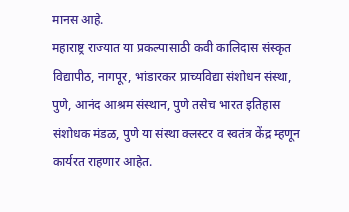मानस आहे.
महाराष्ट्र राज्यात या प्रकल्पासाठी कवी कालिदास संस्कृत विद्यापीठ, नागपूर, भांडारकर प्राच्यविद्या संशोधन संस्था, पुणे, आनंद आश्रम संस्थान, पुणे तसेच भारत इतिहास संशोधक मंडळ, पुणे या संस्था क्लस्टर व स्वतंत्र केंद्र म्हणून कार्यरत राहणार आहेत.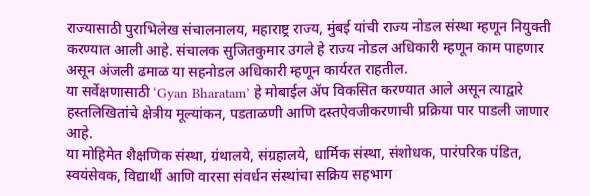राज्यासाठी पुराभिलेख संचालनालय, महाराष्ट्र राज्य, मुंबई यांची राज्य नोडल संस्था म्हणून नियुक्ती करण्यात आली आहे. संचालक सुजितकुमार उगले हे राज्य नोडल अधिकारी म्हणून काम पाहणार असून अंजली ढमाळ या सहनोडल अधिकारी म्हणून कार्यरत राहतील.
या सर्वेक्षणासाठी ‘Gyan Bharatam’ हे मोबाईल ॲप विकसित करण्यात आले असून त्याद्वारे हस्तलिखितांचे क्षेत्रीय मूल्यांकन, पडताळणी आणि दस्तऐवजीकरणाची प्रक्रिया पार पाडली जाणार आहे.
या मोहिमेत शैक्षणिक संस्था, ग्रंथालये, संग्रहालये, धार्मिक संस्था, संशोधक, पारंपरिक पंडित, स्वयंसेवक, विद्यार्थी आणि वारसा संवर्धन संस्थांचा सक्रिय सहभाग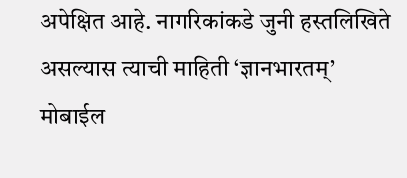अपेक्षित आहे. नागरिकांकडे जुनी हस्तलिखिते असल्यास त्याची माहिती ‘ज्ञानभारतम्’ मोबाईल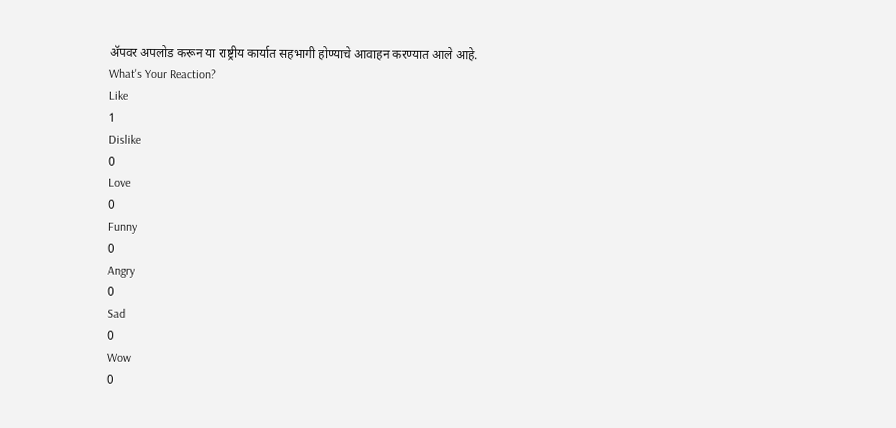ॲपवर अपलोड करून या राष्ट्रीय कार्यात सहभागी होण्याचे आवाहन करण्यात आले आहे.
What's Your Reaction?
Like
1
Dislike
0
Love
0
Funny
0
Angry
0
Sad
0
Wow
0